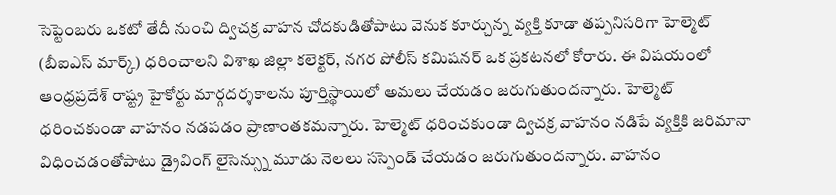సెప్టెంబరు ఒకటో తేదీ నుంచి ద్విచక్ర వాహన చోదకుడితోపాటు వెనుక కూర్చున్న వ్యక్తి కూడా తప్పనిసరిగా హెల్మెట్ (బీఐఎస్ మార్క్) ధరించాలని విశాఖ జిల్లా కలెక్టర్, నగర పోలీస్ కమిషనర్ ఒక ప్రకటనలో కోరారు. ఈ విషయంలో ఆంధ్రప్రదేశ్ రాష్ట్ర హైకోర్టు మార్గదర్శకాలను పూర్తిస్థాయిలో అమలు చేయడం జరుగుతుందన్నారు. హెల్మెట్ ధరించకుండా వాహనం నడపడం ప్రాణాంతకమన్నారు. హెల్మెట్ ధరించకుండా ద్విచక్ర వాహనం నడిపే వ్యక్తికి జరిమానా విధించడంతోపాటు డ్రైవింగ్ లైసెన్స్ను మూడు నెలలు సస్పెండ్ చేయడం జరుగుతుందన్నారు. వాహనం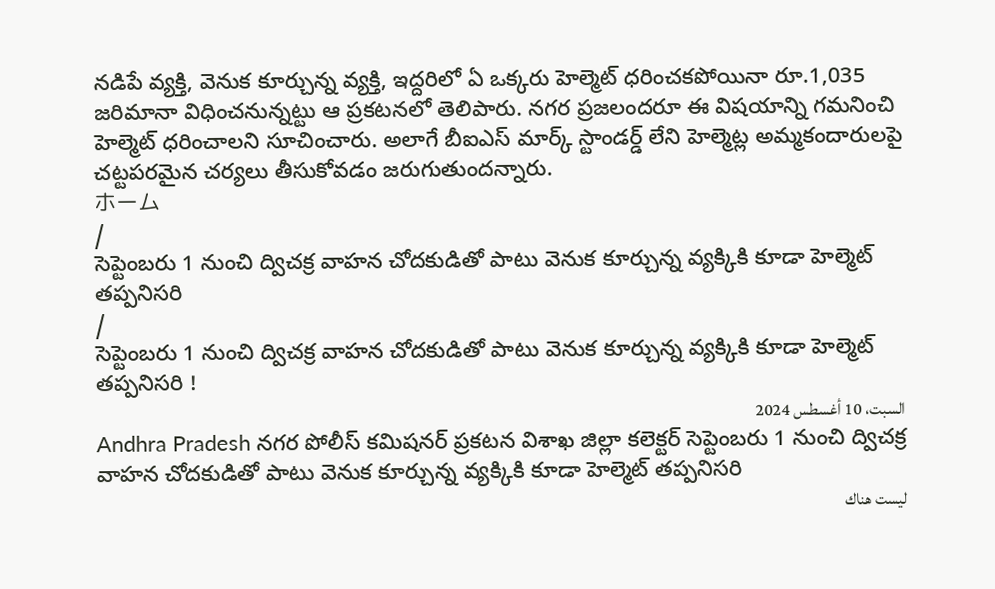నడిపే వ్యక్తి, వెనుక కూర్చున్న వ్యక్తి, ఇద్దరిలో ఏ ఒక్కరు హెల్మెట్ ధరించకపోయినా రూ.1,035 జరిమానా విధించనున్నట్టు ఆ ప్రకటనలో తెలిపారు. నగర ప్రజలందరూ ఈ విషయాన్ని గమనించి హెల్మెట్ ధరించాలని సూచించారు. అలాగే బీఐఎస్ మార్క్ స్టాండర్డ్ లేని హెల్మెట్ల అమ్మకందారులపై చట్టపరమైన చర్యలు తీసుకోవడం జరుగుతుందన్నారు.
ホーム
/
సెప్టెంబరు 1 నుంచి ద్విచక్ర వాహన చోదకుడితో పాటు వెనుక కూర్చున్న వ్యక్కికి కూడా హెల్మెట్ తప్పనిసరి
/
సెప్టెంబరు 1 నుంచి ద్విచక్ర వాహన చోదకుడితో పాటు వెనుక కూర్చున్న వ్యక్కికి కూడా హెల్మెట్ తప్పనిసరి !
السبت، 10 أغسطس 2024
Andhra Pradesh నగర పోలీస్ కమిషనర్ ప్రకటన విశాఖ జిల్లా కలెక్టర్ సెప్టెంబరు 1 నుంచి ద్విచక్ర వాహన చోదకుడితో పాటు వెనుక కూర్చున్న వ్యక్కికి కూడా హెల్మెట్ తప్పనిసరి
ليست هناك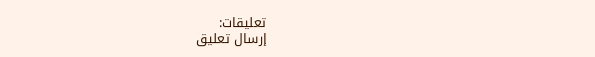تعليقات:
إرسال تعليق